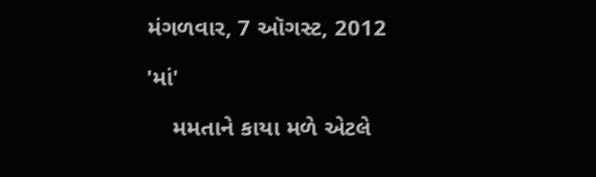મંગળવાર, 7 ઑગસ્ટ, 2012

'માં'

    મમતાને કાયા મળે એટલે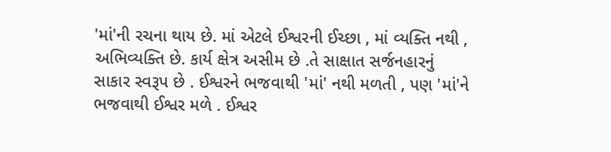'માં'ની રચના થાય છે. માં એટલે ઈશ્વરની ઈચ્છા , માં વ્યક્તિ નથી , અભિવ્યક્તિ છે. કાર્ય ક્ષેત્ર અસીમ છે .તે સાક્ષાત સર્જનહારનું સાકાર સ્વરૂપ છે . ઈશ્વરને ભજવાથી 'માં' નથી મળતી , પણ 'માં'ને ભજવાથી ઈશ્વર મળે . ઈશ્વર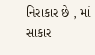નિરાકાર છે , માં સાકાર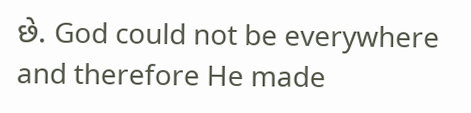છે. God could not be everywhere and therefore He made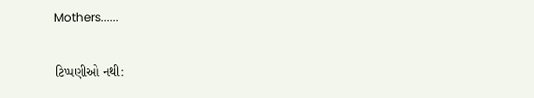Mothers......

ટિપ્પણીઓ નથી: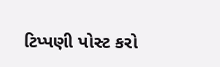ટિપ્પણી પોસ્ટ કરો